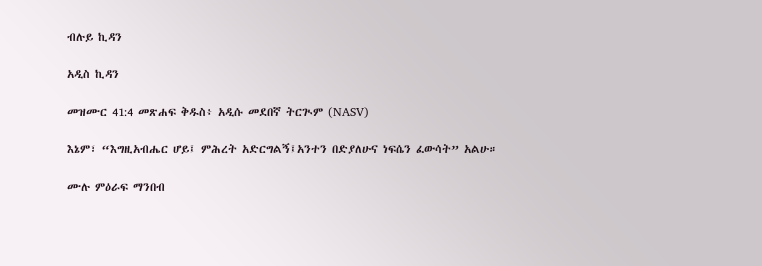ብሉይ ኪዳን

አዲስ ኪዳን

መዝሙር 41:4 መጽሐፍ ቅዱስ፥ አዲሱ መደበኛ ትርጒም (NASV)

እኔም፣ “እግዚአብሔር ሆይ፤ ምሕረት አድርግልኝ፤አንተን በድያለሁና ነፍሴን ፈውሳት” አልሁ።

ሙሉ ምዕራፍ ማንበብ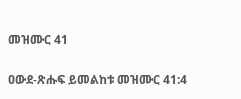መዝሙር 41

ዐውደ-ጽሑፍ ይመልከቱ መዝሙር 41:4